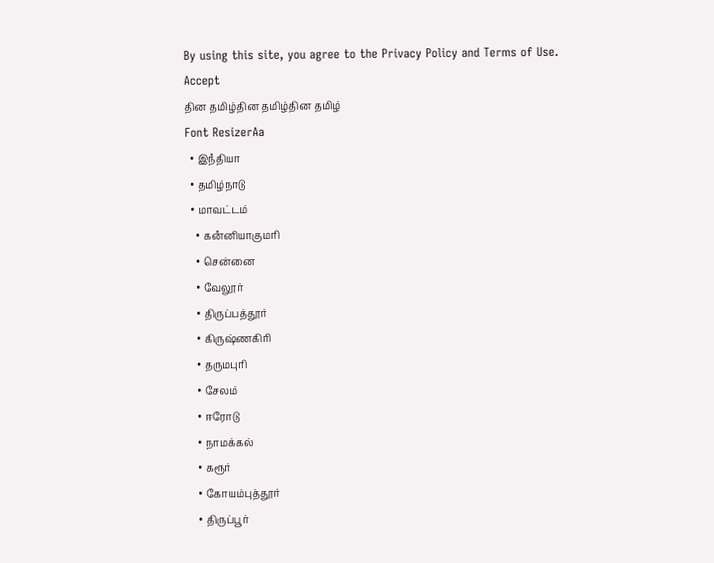By using this site, you agree to the Privacy Policy and Terms of Use.
Accept
தின தமிழ்தின தமிழ்தின தமிழ்
Font ResizerAa
  • இநஂதியா
  • தமிழ்நாடு
  • மாவட்டம்
    • கனஂனியாகுமரி
    • சென்னை
    • வேலூர்
    • திருப்பத்தூர்
    • கிருஷ்ணகிரி
    • தருமபுரி
    • சேலம்
    • ஈரோடு
    • நாமக்கல்
    • கரூர்
    • கோயம்புத்தூர்
    • திருப்பூர்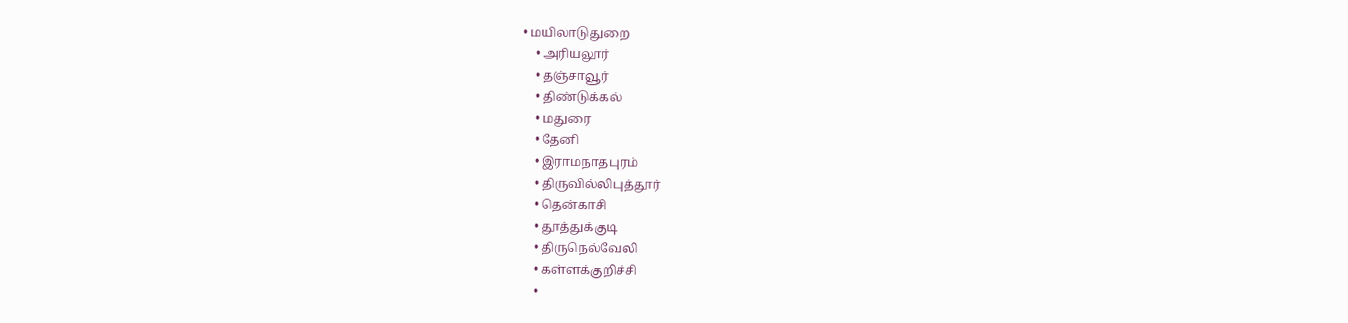• மயிலாடுதுறை
    • அரியலூர்
    • தஞ்சாவூர்
    • திண்டுக்கல்
    • மதுரை
    • தேனி
    • இராமநாதபுரம்
    • திருவில்லிபுத்தூர்
    • தென்காசி
    • தூத்துக்குடி
    • திருநெல்வேலி
    • கள்ளக்குறிச்சி
    •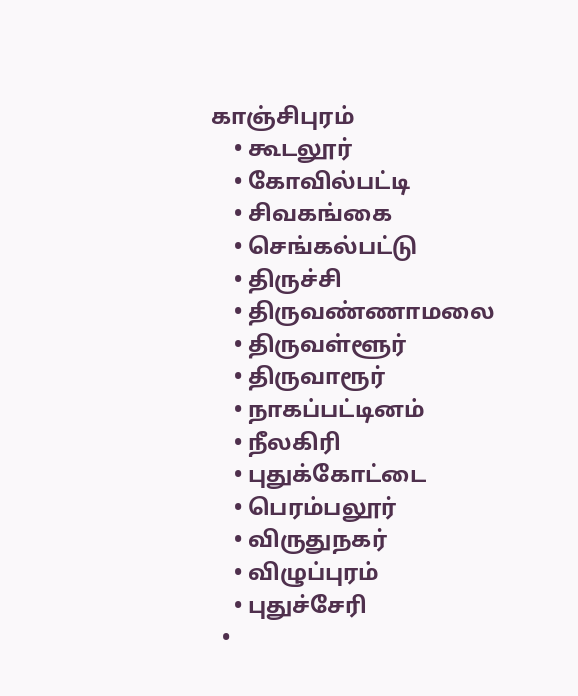காஞ்சிபுரம்
    • கூடலூர்
    • கோவில்பட்டி
    • சிவகங்கை
    • செங்கல்பட்டு
    • திருச்சி
    • திருவண்ணாமலை
    • திருவள்ளூர்
    • திருவாரூர்
    • நாகப்பட்டினம்
    • நீலகிரி
    • புதுக்கோட்டை
    • பெரம்பலூர்
    • விருதுநகர்
    • விழுப்புரம்
    • புதுச்சேரி
  •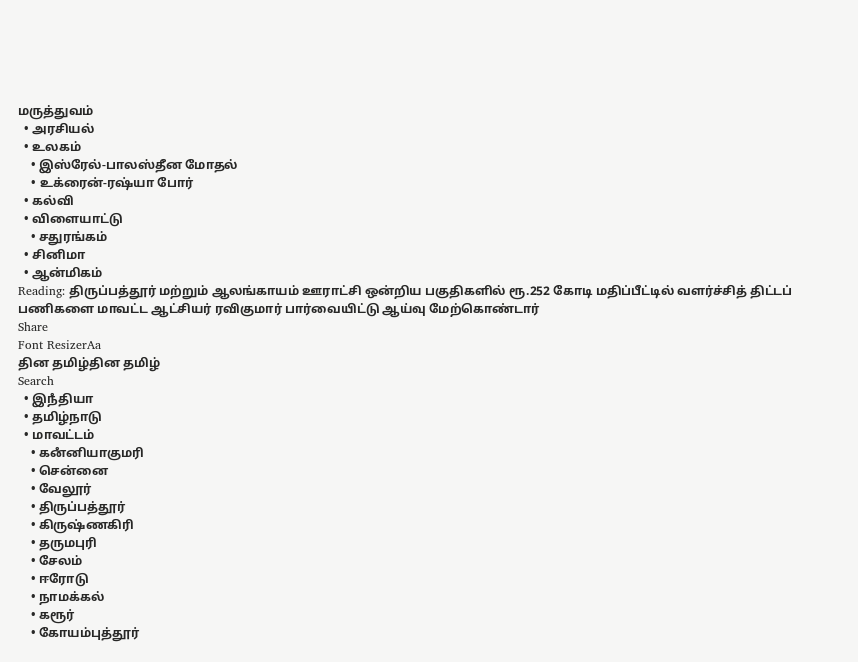மருத்துவம்
  • அரசியல்
  • உலகம்
    • இஸ்ரேல்-பாலஸ்தீன மோதல்
    • உக்ரைன்-ரஷ்யா போர்
  • கல்வி
  • விளையாட்டு
    • சதுரங்கம்
  • சினிமா
  • ஆன்மிகம்
Reading: திருப்பத்தூர் மற்றும் ஆலங்காயம் ஊராட்சி ஒன்றிய பகுதிகளில் ரூ.252 கோடி மதிப்பீட்டில் வளர்ச்சித் திட்டப் பணிகளை மாவட்ட ஆட்சியர் ரவிகுமார் பார்வையிட்டு ஆய்வு மேற்கொண்டார்
Share
Font ResizerAa
தின தமிழ்தின தமிழ்
Search
  • இநஂதியா
  • தமிழ்நாடு
  • மாவட்டம்
    • கனஂனியாகுமரி
    • சென்னை
    • வேலூர்
    • திருப்பத்தூர்
    • கிருஷ்ணகிரி
    • தருமபுரி
    • சேலம்
    • ஈரோடு
    • நாமக்கல்
    • கரூர்
    • கோயம்புத்தூர்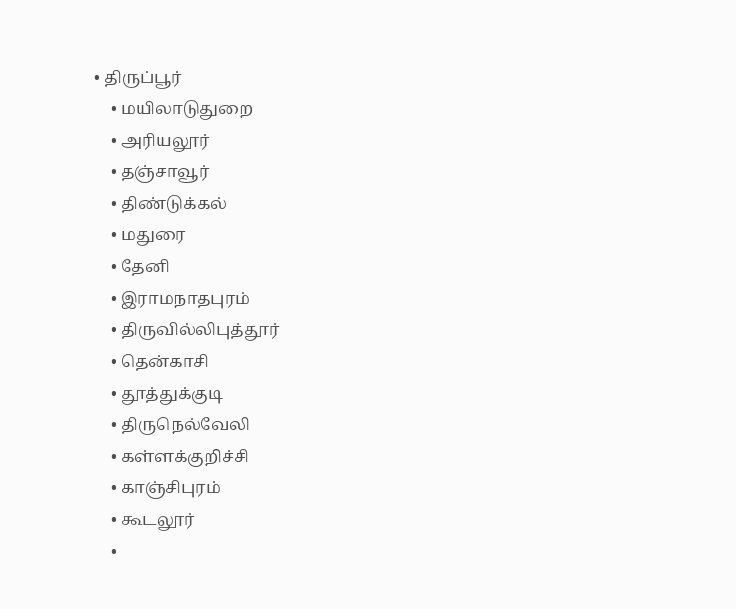• திருப்பூர்
    • மயிலாடுதுறை
    • அரியலூர்
    • தஞ்சாவூர்
    • திண்டுக்கல்
    • மதுரை
    • தேனி
    • இராமநாதபுரம்
    • திருவில்லிபுத்தூர்
    • தென்காசி
    • தூத்துக்குடி
    • திருநெல்வேலி
    • கள்ளக்குறிச்சி
    • காஞ்சிபுரம்
    • கூடலூர்
    •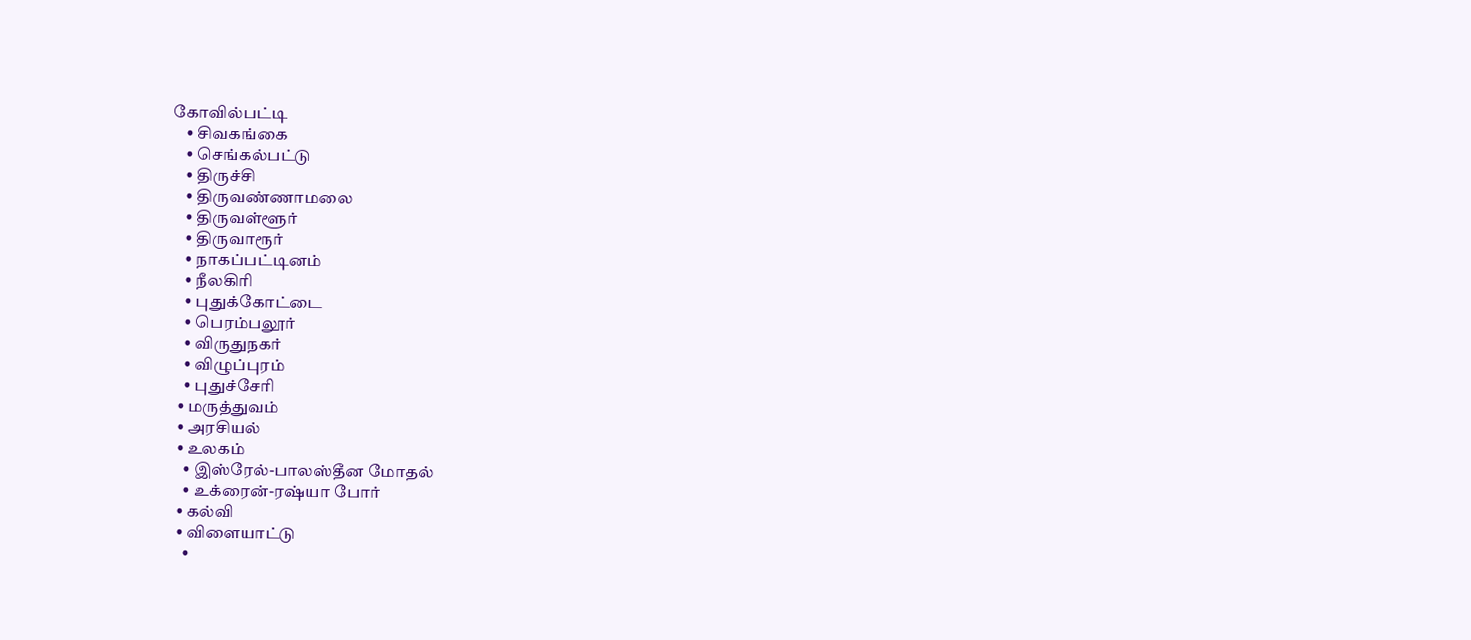கோவில்பட்டி
    • சிவகங்கை
    • செங்கல்பட்டு
    • திருச்சி
    • திருவண்ணாமலை
    • திருவள்ளூர்
    • திருவாரூர்
    • நாகப்பட்டினம்
    • நீலகிரி
    • புதுக்கோட்டை
    • பெரம்பலூர்
    • விருதுநகர்
    • விழுப்புரம்
    • புதுச்சேரி
  • மருத்துவம்
  • அரசியல்
  • உலகம்
    • இஸ்ரேல்-பாலஸ்தீன மோதல்
    • உக்ரைன்-ரஷ்யா போர்
  • கல்வி
  • விளையாட்டு
    •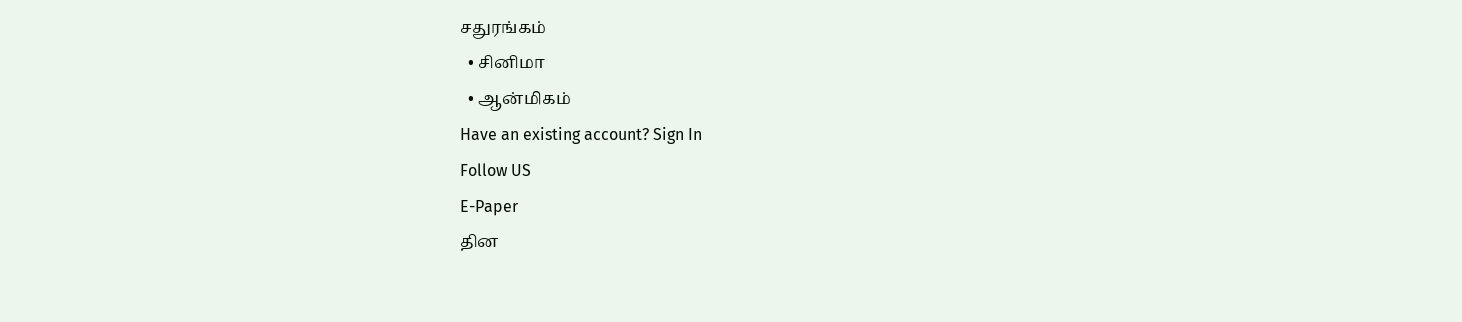சதுரங்கம்
  • சினிமா
  • ஆன்மிகம்
Have an existing account? Sign In
Follow US
E-Paper
தின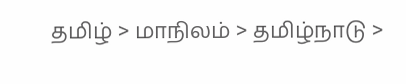தமிழ் > மாநிலம் > தமிழ்நாடு >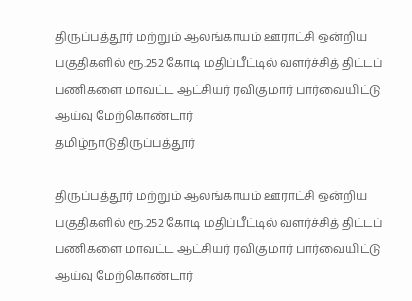திருப்பத்தூர் மற்றும் ஆலங்காயம் ஊராட்சி ஒன்றிய பகுதிகளில் ரூ.252 கோடி மதிப்பீட்டில் வளர்ச்சித் திட்டப் பணிகளை மாவட்ட ஆட்சியர் ரவிகுமார் பார்வையிட்டு ஆய்வு மேற்கொண்டார்
தமிழ்நாடுதிருப்பத்தூர்

திருப்பத்தூர் மற்றும் ஆலங்காயம் ஊராட்சி ஒன்றிய பகுதிகளில் ரூ.252 கோடி மதிப்பீட்டில் வளர்ச்சித் திட்டப் பணிகளை மாவட்ட ஆட்சியர் ரவிகுமார் பார்வையிட்டு ஆய்வு மேற்கொண்டார்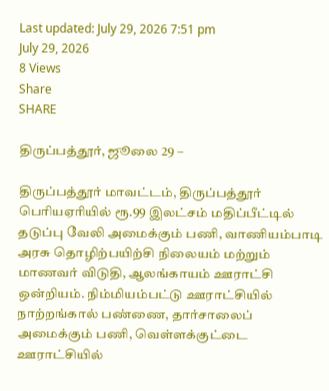Last updated: July 29, 2026 7:51 pm
July 29, 2026
8 Views
Share
SHARE

திருப்பத்தூர், ஜூலை 29 –

திருப்பத்தூர் மாவட்டம், திருப்பத்தூர் பெரியஏரியில் ரூ.99 இலட்சம் மதிப்பீட்டில் தடுப்பு வேலி அமைக்கும் பணி, வாணியம்பாடி அரசு தொழிற்பயிற்சி நிலையம் மற்றும் மாணவர் விடுதி, ஆலங்காயம் ஊராட்சி ஒன்றியம். நிம்மியம்பட்டு ஊராட்சியில் நாற்றங்கால் பண்ணை, தார்சாலைப் அமைக்கும் பணி, வெள்ளக்குட்டை ஊராட்சியில்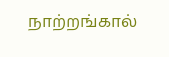நாற்றங்கால்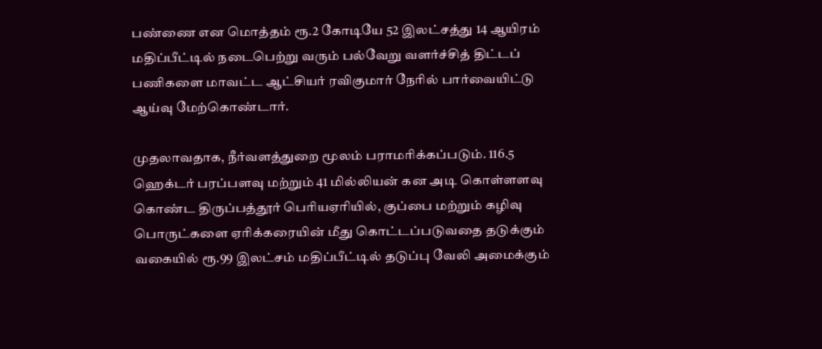பண்ணை என மொத்தம் ரூ.2 கோடியே 52 இலட்சத்து 14 ஆயிரம் மதிப்பீட்டில் நடைபெற்று வரும் பல்வேறு வளர்ச்சித் திட்டப் பணிகளை மாவட்ட ஆட்சியர் ரவிகுமார் நேரில் பார்வையிட்டு ஆய்வு மேற்கொண்டார்.

முதலாவதாக, நீர்வளத்துறை மூலம் பராமரிக்கப்படும். 116.5 ஹெக்டர் பரப்பளவு மற்றும் 41 மில்லியன் கன அடி கொள்ளளவு கொண்ட திருப்பத்தூர் பெரியஏரியில், குப்பை மற்றும் கழிவு பொருட்களை ஏரிக்கரையின் மீது கொட்டப்படுவதை தடுக்கும் வகையில் ரூ.99 இலட்சம் மதிப்பீட்டில் தடுப்பு வேலி அமைக்கும்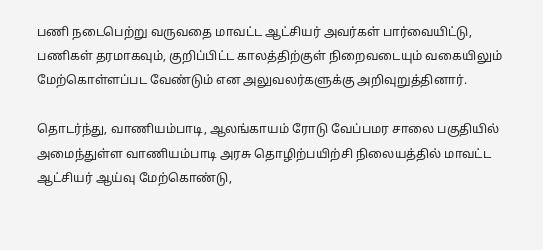பணி நடைபெற்று வருவதை மாவட்ட ஆட்சியர் அவர்கள் பார்வையிட்டு, பணிகள் தரமாகவும், குறிப்பிட்ட காலத்திற்குள் நிறைவடையும் வகையிலும் மேற்கொள்ளப்பட வேண்டும் என அலுவலர்களுக்கு அறிவுறுத்தினார்.

தொடர்ந்து, வாணியம்பாடி, ஆலங்காயம் ரோடு வேப்பமர சாலை பகுதியில் அமைந்துள்ள வாணியம்பாடி அரசு தொழிற்பயிற்சி நிலையத்தில் மாவட்ட ஆட்சியர் ஆய்வு மேற்கொண்டு,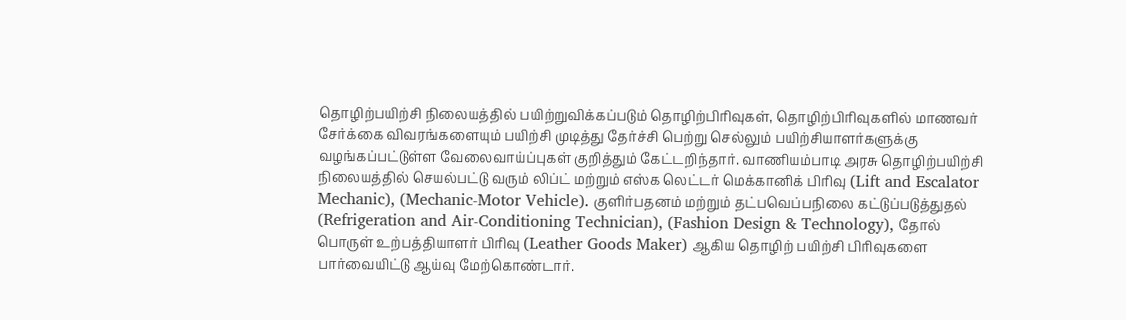தொழிற்பயிற்சி நிலையத்தில் பயிற்றுவிக்கப்படும் தொழிற்பிரிவுகள், தொழிற்பிரிவுகளில் மாணவர் சேர்க்கை விவரங்களையும் பயிற்சி முடித்து தேர்ச்சி பெற்று செல்லும் பயிற்சியாளர்களுக்கு வழங்கப்பட்டுள்ள வேலைவாய்ப்புகள் குறித்தும் கேட்டறிந்தார். வாணியம்பாடி அரசு தொழிற்பயிற்சி நிலையத்தில் செயல்பட்டு வரும் லிப்ட் மற்றும் எஸ்க லெட்டர் மெக்கானிக் பிரிவு (Lift and Escalator Mechanic), (Mechanic-Motor Vehicle). குளிர்பதனம் மற்றும் தட்பவெப்பநிலை கட்டுப்படுத்துதல் (Refrigeration and Air-Conditioning Technician), (Fashion Design & Technology), தோல் பொருள் உற்பத்தியாளர் பிரிவு (Leather Goods Maker) ஆகிய தொழிற் பயிற்சி பிரிவுகளை பார்வையிட்டு ஆய்வு மேற்கொண்டார்.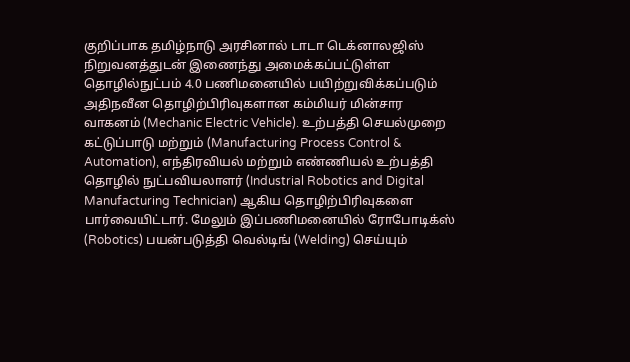குறிப்பாக தமிழ்நாடு அரசினால் டாடா டெக்னாலஜிஸ் நிறுவனத்துடன் இணைந்து அமைக்கப்பட்டுள்ள தொழில்நுட்பம் 4.0 பணிமனையில் பயிற்றுவிக்கப்படும் அதிநவீன தொழிற்பிரிவுகளான கம்மியர் மின்சார வாகனம் (Mechanic Electric Vehicle). உற்பத்தி செயல்முறை கட்டுப்பாடு மற்றும் (Manufacturing Process Control & Automation), எந்திரவியல் மற்றும் எண்ணியல் உற்பத்தி தொழில் நுட்பவியலாளர் (Industrial Robotics and Digital Manufacturing Technician) ஆகிய தொழிற்பிரிவுகளை பார்வையிட்டார். மேலும் இப்பணிமனையில் ரோபோடிக்ஸ் (Robotics) பயன்படுத்தி வெல்டிங் (Welding) செய்யும்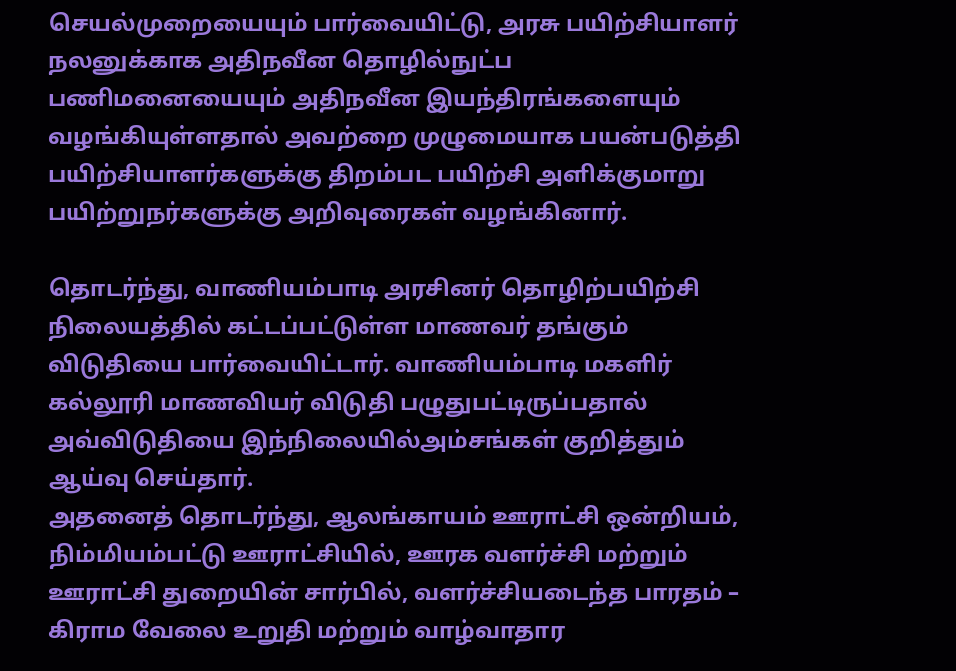செயல்முறையையும் பார்வையிட்டு, அரசு பயிற்சியாளர் நலனுக்காக அதிநவீன தொழில்நுட்ப பணிமனையையும் அதிநவீன இயந்திரங்களையும் வழங்கியுள்ளதால் அவற்றை முழுமையாக பயன்படுத்தி பயிற்சியாளர்களுக்கு திறம்பட பயிற்சி அளிக்குமாறு பயிற்றுநர்களுக்கு அறிவுரைகள் வழங்கினார்.

தொடர்ந்து, வாணியம்பாடி அரசினர் தொழிற்பயிற்சி நிலையத்தில் கட்டப்பட்டுள்ள மாணவர் தங்கும் விடுதியை பார்வையிட்டார். வாணியம்பாடி மகளிர் கல்லூரி மாணவியர் விடுதி பழுதுபட்டிருப்பதால் அவ்விடுதியை இந்நிலையில்அம்சங்கள் குறித்தும் ஆய்வு செய்தார்.
அதனைத் தொடர்ந்து, ஆலங்காயம் ஊராட்சி ஒன்றியம், நிம்மியம்பட்டு ஊராட்சியில், ஊரக வளர்ச்சி மற்றும் ஊராட்சி துறையின் சார்பில், வளர்ச்சியடைந்த பாரதம் – கிராம வேலை உறுதி மற்றும் வாழ்வாதார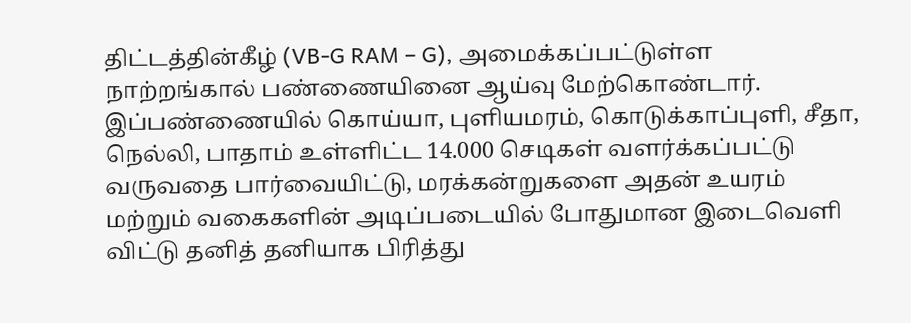திட்டத்தின்கீழ் (VB-G RAM – G), அமைக்கப்பட்டுள்ள நாற்றங்கால் பண்ணையினை ஆய்வு மேற்கொண்டார். இப்பண்ணையில் கொய்யா, புளியமரம், கொடுக்காப்புளி, சீதா, நெல்லி, பாதாம் உள்ளிட்ட 14.000 செடிகள் வளர்க்கப்பட்டு வருவதை பார்வையிட்டு, மரக்கன்றுகளை அதன் உயரம் மற்றும் வகைகளின் அடிப்படையில் போதுமான இடைவெளி விட்டு தனித் தனியாக பிரித்து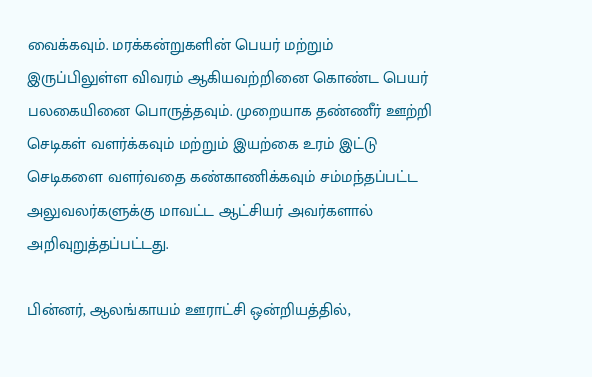வைக்கவும். மரக்கன்றுகளின் பெயர் மற்றும் இருப்பிலுள்ள விவரம் ஆகியவற்றினை கொண்ட பெயர் பலகையினை பொருத்தவும். முறையாக தண்ணீர் ஊற்றி செடிகள் வளர்க்கவும் மற்றும் இயற்கை உரம் இட்டு செடிகளை வளர்வதை கண்காணிக்கவும் சம்மந்தப்பட்ட அலுவலர்களுக்கு மாவட்ட ஆட்சியர் அவர்களால் அறிவுறுத்தப்பட்டது.

பின்னர், ஆலங்காயம் ஊராட்சி ஒன்றியத்தில்,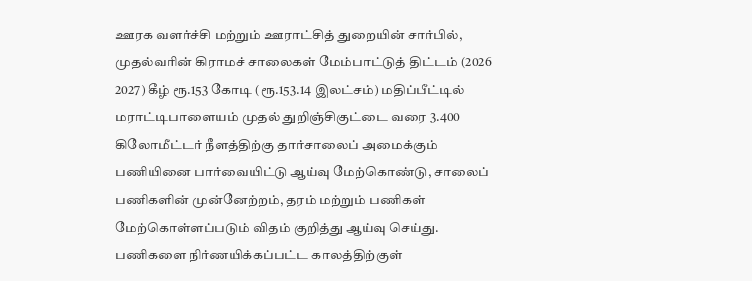ஊரக வளர்ச்சி மற்றும் ஊராட்சித் துறையின் சார்பில், முதல்வரின் கிராமச் சாலைகள் மேம்பாட்டுத் திட்டம் (2026 2027) கீழ் ரூ.153 கோடி (ரூ.153.14 இலட்சம்) மதிப்பீட்டில் மராட்டிபாளையம் முதல் துறிஞ்சிகுட்டை வரை 3.400 கிலோமீட்டர் நீளத்திற்கு தார்சாலைப் அமைக்கும் பணியினை பார்வையிட்டு ஆய்வு மேற்கொண்டு, சாலைப் பணிகளின் முன்னேற்றம், தரம் மற்றும் பணிகள் மேற்கொள்ளப்படும் விதம் குறித்து ஆய்வு செய்து. பணிகளை நிர்ணயிக்கப்பட்ட காலத்திற்குள்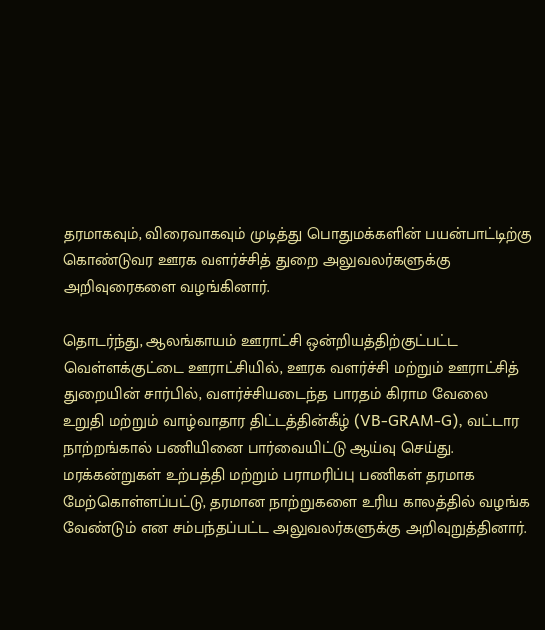தரமாகவும், விரைவாகவும் முடித்து பொதுமக்களின் பயன்பாட்டிற்கு கொண்டுவர ஊரக வளர்ச்சித் துறை அலுவலர்களுக்கு அறிவுரைகளை வழங்கினார்.

தொடர்ந்து, ஆலங்காயம் ஊராட்சி ஒன்றியத்திற்குட்பட்ட வெள்ளக்குட்டை ஊராட்சியில், ஊரக வளர்ச்சி மற்றும் ஊராட்சித் துறையின் சார்பில், வளர்ச்சியடைந்த பாரதம் கிராம வேலை உறுதி மற்றும் வாழ்வாதார திட்டத்தின்கீழ் (VB-GRAM-G), வட்டார நாற்றங்கால் பணியினை பார்வையிட்டு ஆய்வு செய்து. மரக்கன்றுகள் உற்பத்தி மற்றும் பராமரிப்பு பணிகள் தரமாக மேற்கொள்ளப்பட்டு, தரமான நாற்றுகளை உரிய காலத்தில் வழங்க வேண்டும் என சம்பந்தப்பட்ட அலுவலர்களுக்கு அறிவுறுத்தினார்.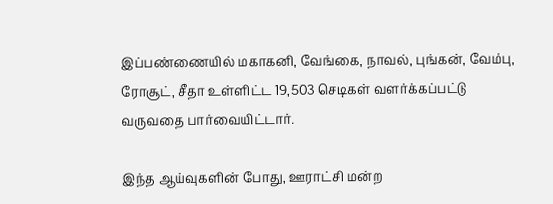இப்பண்ணையில் மகாகனி, வேங்கை, நாவல், புங்கன், வேம்பு, ரோசூட், சீதா உள்ளிட்ட 19,503 செடிகள் வளர்க்கப்பட்டு வருவதை பார்வையிட்டார்.

இந்த ஆய்வுகளின் போது, ஊராட்சி மன்ற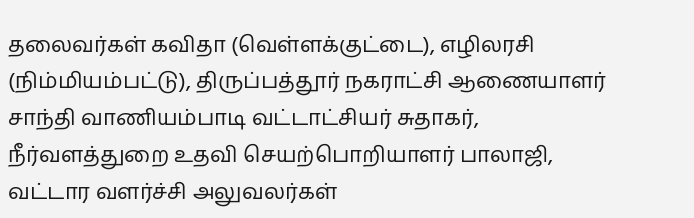தலைவர்கள் கவிதா (வெள்ளக்குட்டை), எழிலரசி (நிம்மியம்பட்டு), திருப்பத்தூர் நகராட்சி ஆணையாளர் சாந்தி வாணியம்பாடி வட்டாட்சியர் சுதாகர், நீர்வளத்துறை உதவி செயற்பொறியாளர் பாலாஜி, வட்டார வளர்ச்சி அலுவலர்கள்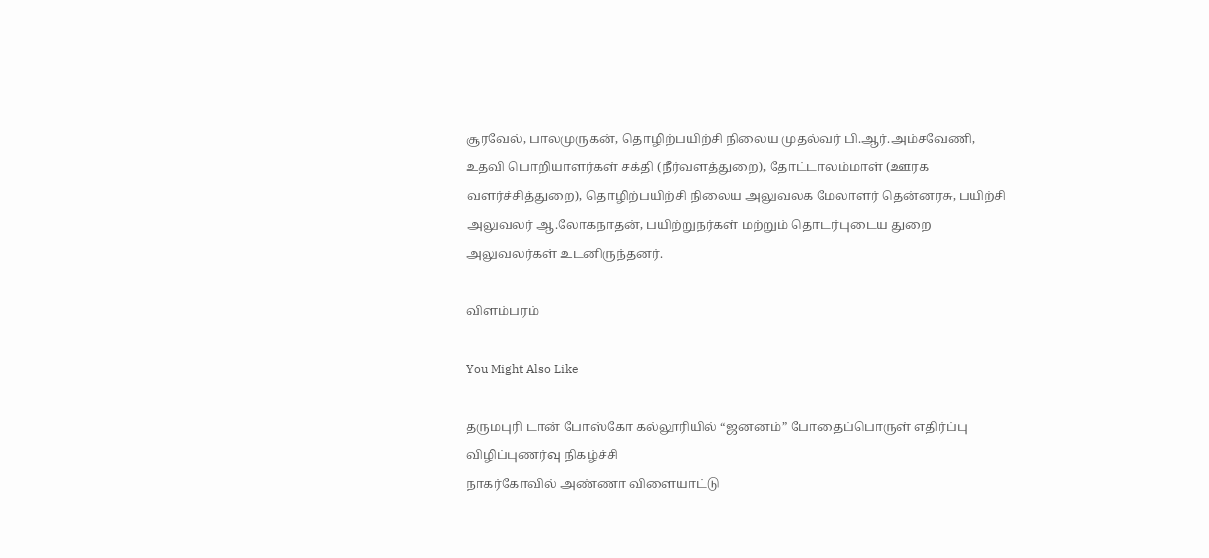சூரவேல், பாலமுருகன், தொழிற்பயிற்சி நிலைய முதல்வர் பி.ஆர்.அம்சவேணி, உதவி பொறியாளர்கள் சக்தி (நீர்வளத்துறை), தோட்டாலம்மாள் (ஊரக வளர்ச்சித்துறை), தொழிற்பயிற்சி நிலைய அலுவலக மேலாளர் தென்னரசு, பயிற்சி அலுவலர் ஆ.லோகநாதன், பயிற்றுநர்கள் மற்றும் தொடர்புடைய துறை அலுவலர்கள் உடனிருந்தனர்.

விளம்பரம்

You Might Also Like

தருமபுரி டான் போஸ்கோ கல்லூரியில் “ஜனனம்” போதைப்பொருள் எதிர்ப்பு விழிப்புணர்வு நிகழ்ச்சி
நாகர்கோவில் அண்ணா விளையாட்டு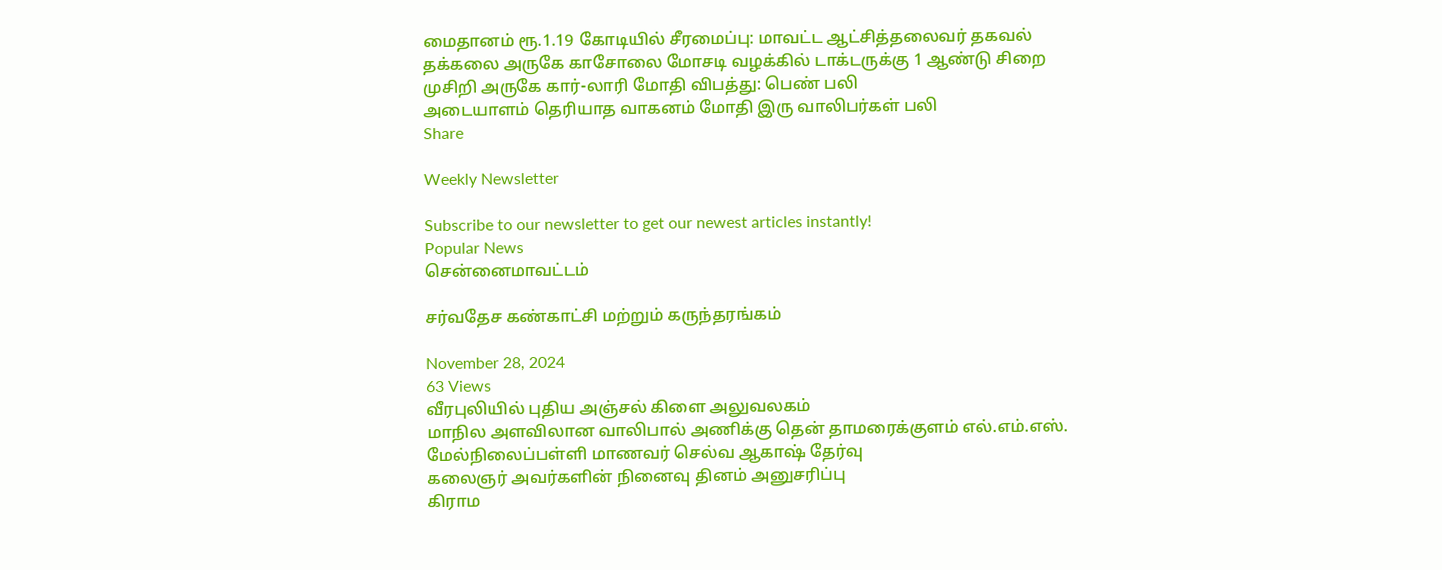மைதானம் ரூ.1.19 கோடியில் சீரமைப்பு: மாவட்ட ஆட்சித்தலைவர் தகவல்
தக்கலை அருகே காசோலை மோசடி வழக்கில் டாக்டருக்கு 1 ஆண்டு சிறை
முசிறி அருகே கார்-லாரி மோதி விபத்து: பெண் பலி
அடையாளம் தெரியாத வாகனம் மோதி இரு வாலிபர்கள் பலி
Share

Weekly Newsletter

Subscribe to our newsletter to get our newest articles instantly!
Popular News
சென்னைமாவட்டம்

சர்வதேச கண்காட்சி மற்றும் கருந்தரங்கம்

November 28, 2024
63 Views
வீரபுலியில் புதிய அஞ்சல் கிளை அலுவலகம்
மாநில அளவிலான வாலிபால் அணிக்கு தென் தாமரைக்குளம் எல்.எம்.எஸ். மேல்நிலைப்பள்ளி மாணவர் செல்வ ஆகாஷ் தேர்வு
கலைஞர் அவர்களின் நினைவு தினம் அனுசரிப்பு
கிராம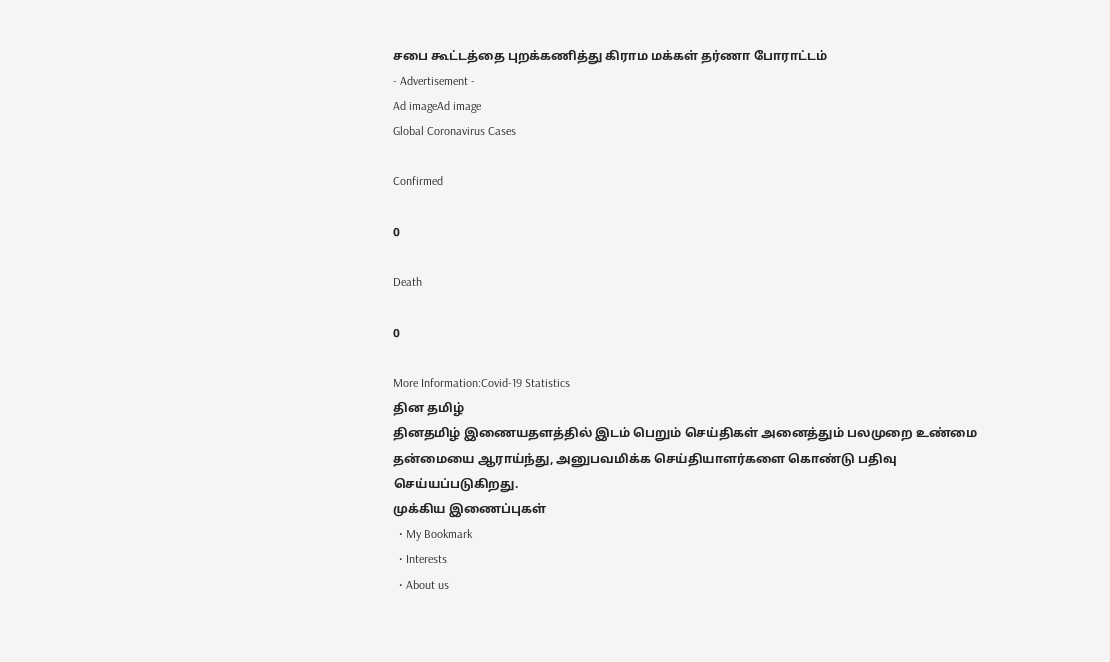சபை கூட்டத்தை புறக்கணித்து கிராம மக்கள் தர்ணா போராட்டம்
- Advertisement -
Ad imageAd image
Global Coronavirus Cases

Confirmed

0

Death

0

More Information:Covid-19 Statistics
தின தமிழ்
தினதமிழ் இணையதளத்தில் இடம் பெறும் செய்திகள் அனைத்தும் பலமுறை உண்மை தன்மையை ஆராய்ந்து, அனுபவமிக்க செய்தியாளர்களை கொண்டு பதிவு செய்யப்படுகிறது.
முக்கிய இணைப்புகள்
  • My Bookmark
  • Interests
  • About us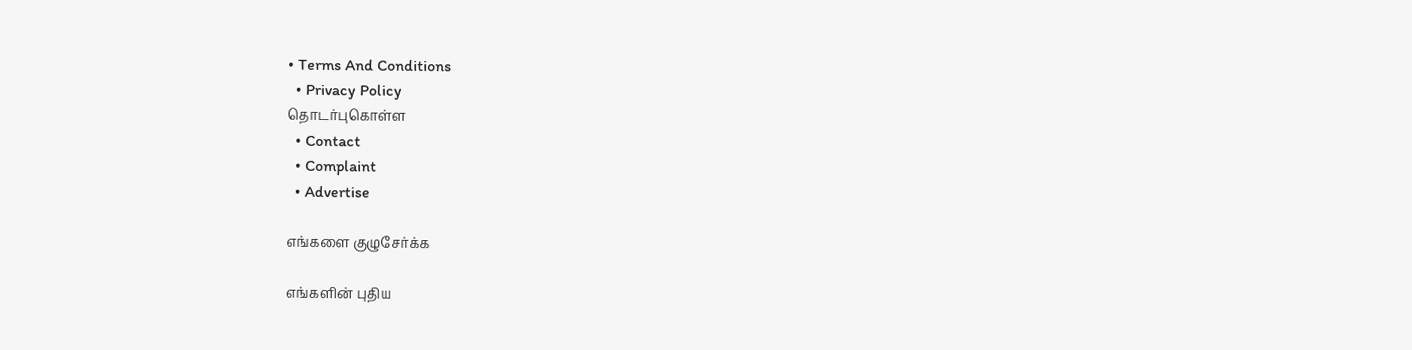• Terms And Conditions
  • Privacy Policy
தொடர்புகொள்ள
  • Contact
  • Complaint
  • Advertise

எங்களை குழுசேர்க்க

எங்களின் புதிய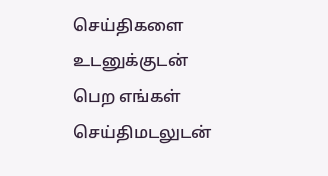செய்திகளை உடனுக்குடன் பெற எங்கள் செய்திமடலுடன்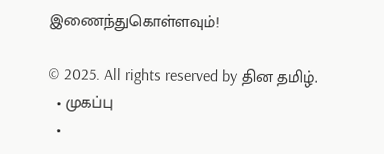இணைந்துகொள்ளவும்!

© 2025. All rights reserved by தின தமிழ்.
  • முகப்பு
  •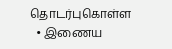தொடர்புகொள்ள
  • இணைய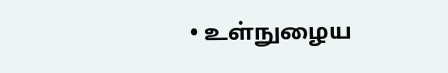• உள்நுழைய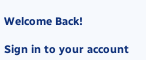Welcome Back!

Sign in to your account